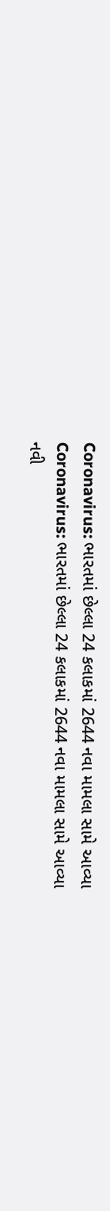Coronavirus: ભારતમાં છેલ્લા 24 કલાકમાં 2644 નવા મામલા સામે આવ્યા
Coronavirus: ભારતમાં છેલ્લા 24 કલાકમાં 2644 નવા મામલા સામે આવ્યા
નવી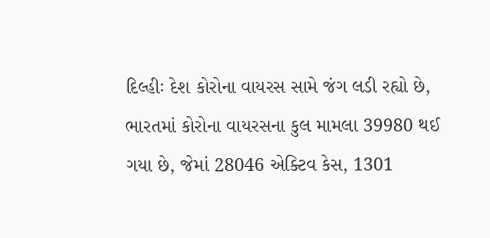દિલ્હીઃ દેશ કોરોના વાયરસ સામે જંગ લડી રહ્યો છે, ભારતમાં કોરોના વાયરસના કુલ મામલા 39980 થઈ ગયા છે, જેમાં 28046 એક્ટિવ કેસ, 1301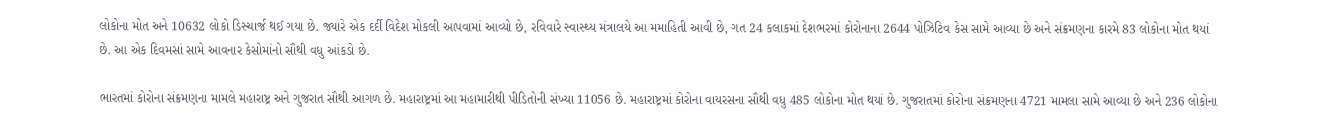લોકોના મોત અને 10632 લોકો ડિસ્ચાર્જ થઈ ગયા છે. જ્યારે એક દર્દી વિદેશ મોકલી આપવામાં આવ્યો છે, રવિવારે સ્વાસ્થ્ય મંત્રાલયે આ મમાહિતી આવી છે, ગત 24 કલાકમાં દેશભરમાં કોરોનાના 2644 પોઝિટિવ કેસ સામે આવ્યા છે અને સંક્રમણના કારમે 83 લોકોના મોત થયાં છે. આ એક દિવમસાં સામે આવનાર કેસોમાંનો સૌથી વધુ આંકડો છે.

ભારતમાં કોરોના સંક્રમણના મામલે મહારાષ્ટ્ર અને ગુજરાત સૌથી આગળ છે. મહારાષ્ટ્રમાં આ મહામારીથી પીડિતોની સંખ્યા 11056 છે. મહારાષ્ટ્રમાં કોરોના વાયરસના સૌથી વધુ 485 લોકોના મોત થયાં છે. ગુજરાતમાં કોરોના સંક્રમણના 4721 મામલા સામે આવ્યા છે અને 236 લોકોના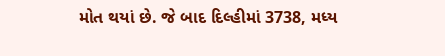મોત થયાં છે. જે બાદ દિલ્હીમાં 3738, મધ્ય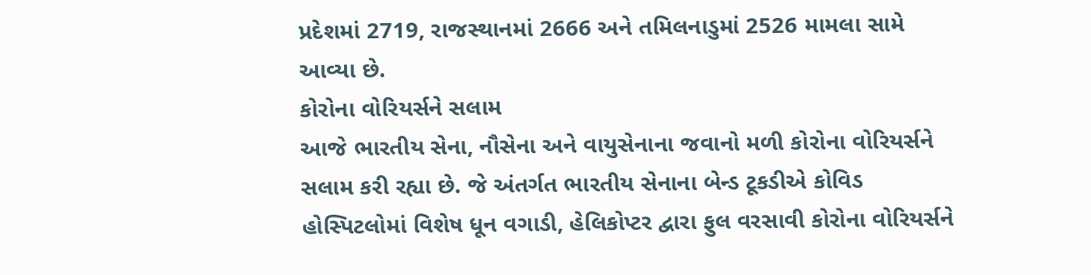પ્રદેશમાં 2719, રાજસ્થાનમાં 2666 અને તમિલનાડુમાં 2526 મામલા સામે આવ્યા છે.
કોરોના વોરિયર્સને સલામ
આજે ભારતીય સેના, નૌસેના અને વાયુસેનાના જવાનો મળી કોરોના વોરિયર્સને સલામ કરી રહ્યા છે. જે અંતર્ગત ભારતીય સેનાના બેન્ડ ટૂકડીએ કોવિડ હોસ્પિટલોમાં વિશેષ ધૂન વગાડી, હેલિકોપ્ટર દ્વારા ફુલ વરસાવી કોરોના વોરિયર્સને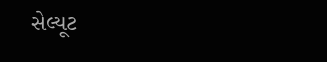સેલ્યૂટ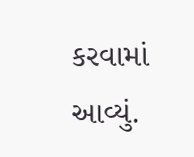કરવામાં આવ્યું.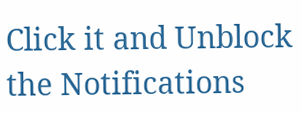Click it and Unblock the Notifications